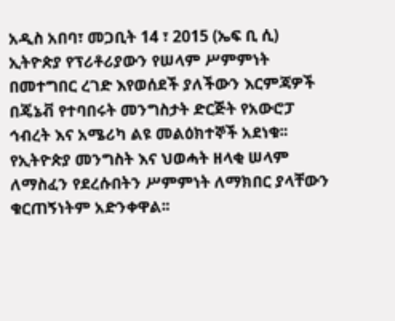አዲስ አበባ፣ መጋቢት 14 ፣ 2015 (ኤፍ ቢ ሲ) ኢትዮጵያ የፕሪቶሪያውን የሠላም ሥምምነት በመተግበር ረገድ እየወሰደች ያለችውን እርምጃዎች በጄኔቭ የተባበሩት መንግስታት ድርጅት የአውሮፓ ኅብረት እና አሜሪካ ልዩ መልዕክተኞች አደነቁ፡፡
የኢትዮጵያ መንግስት እና ህወሓት ዘላቂ ሠላም ለማስፈን የደረሱበትን ሥምምነት ለማክበር ያላቸውን ቁርጠኝነትም አድንቀዋል፡፡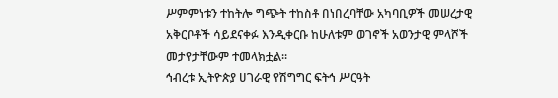ሥምምነቱን ተከትሎ ግጭት ተከስቶ በነበረባቸው አካባቢዎች መሠረታዊ አቅርቦቶች ሳይደናቀፉ እንዲቀርቡ ከሁለቱም ወገኖች አወንታዊ ምላሾች መታየታቸውም ተመላክቷል፡፡
ኅብረቱ ኢትዮጵያ ሀገራዊ የሽግግር ፍትኅ ሥርዓት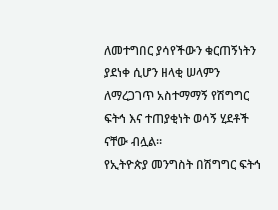ለመተግበር ያሳየችውን ቁርጠኝነትን ያደነቀ ሲሆን ዘላቂ ሠላምን ለማረጋገጥ አስተማማኝ የሽግግር ፍትኅ እና ተጠያቂነት ወሳኝ ሂደቶች ናቸው ብሏል።
የኢትዮጵያ መንግስት በሽግግር ፍትኅ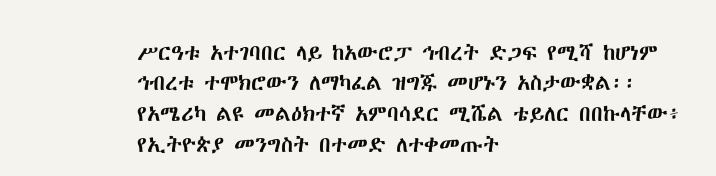ሥርዓቱ አተገባበር ላይ ከአውሮፓ ኅብረት ድጋፍ የሚሻ ከሆነም ኅብረቱ ተሞክሮውን ለማካፈል ዝግጁ መሆኑን አስታውቋል፡፡
የአሜሪካ ልዩ መልዕክተኛ አምባሳደር ሚሼል ቴይለር በበኩላቸው፥ የኢትዮጵያ መንግስት በተመድ ለተቀመጡት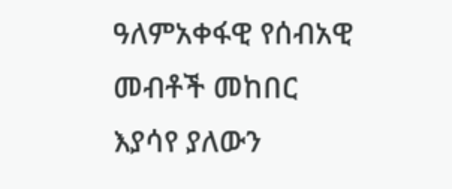ዓለምአቀፋዊ የሰብአዊ መብቶች መከበር እያሳየ ያለውን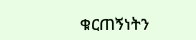ቁርጠኝነትን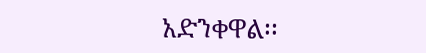አድንቀዋል፡፡